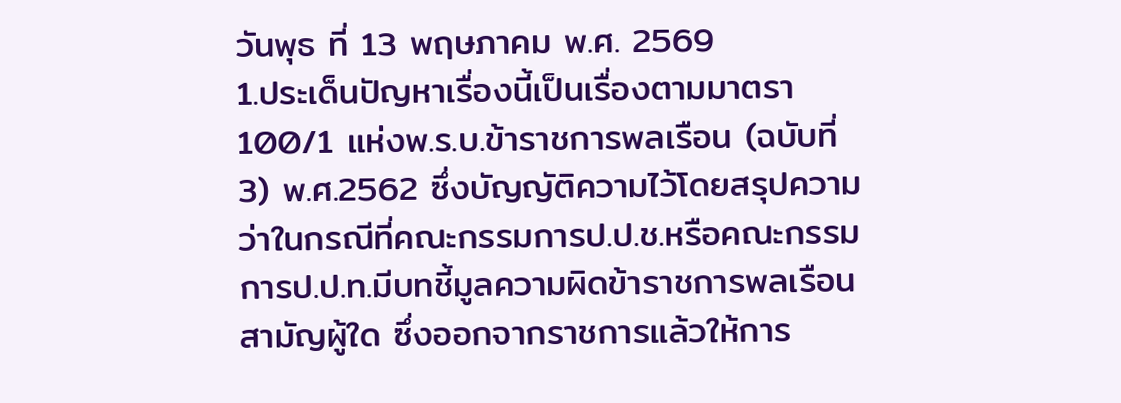วันพุธ ที่ 13 พฤษภาคม พ.ศ. 2569
1.ประเด็นปัญหาเรื่องนี้เป็นเรื่องตามมาตรา 100/1 แห่งพ.ร.บ.ข้าราชการพลเรือน (ฉบับที่ 3) พ.ศ.2562 ซึ่งบัญญัติความไว้โดยสรุปความว่าในกรณีที่คณะกรรมการป.ป.ช.หรือคณะกรรมการป.ป.ท.มีบทชี้มูลความผิดข้าราชการพลเรือนสามัญผู้ใด ซึ่งออกจากราชการแล้วให้การ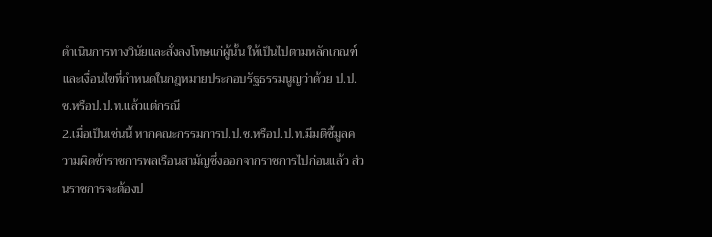ดำเนินการทางวินัยและสั่งลงโทษแก่ผู้นั้น ให้เป็นไปตามหลักเกณฑ์และเงื่อนไขที่กำหนดในกฎหมายประกอบรัฐธรรมนูญว่าด้วย ป.ป.ช.หรือป.ป.ท.แล้วแต่กรณี
2.เมื่อเป็นเช่นนี้ หากคณะกรรมการป.ป.ช.หรือป.ป.ท.มีมติชี้มูลความผิดข้าราชการพลเรือนสามัญซึ่งออกจากราชการไปก่อนแล้ว ส่วนราชการจะต้องป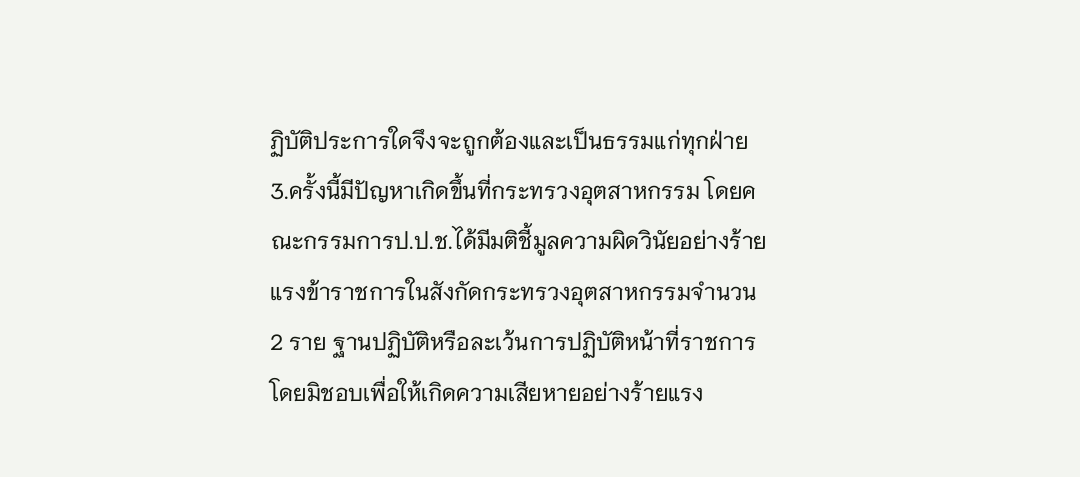ฏิบัติประการใดจึงจะถูกต้องและเป็นธรรมแก่ทุกฝ่าย
3.ครั้งนี้มีปัญหาเกิดขึ้นที่กระทรวงอุตสาหกรรม โดยคณะกรรมการป.ป.ช.ได้มีมติชี้มูลความผิดวินัยอย่างร้ายแรงข้าราชการในสังกัดกระทรวงอุตสาหกรรมจำนวน 2 ราย ฐานปฏิบัติหรือละเว้นการปฏิบัติหน้าที่ราชการโดยมิชอบเพื่อให้เกิดความเสียหายอย่างร้ายแรง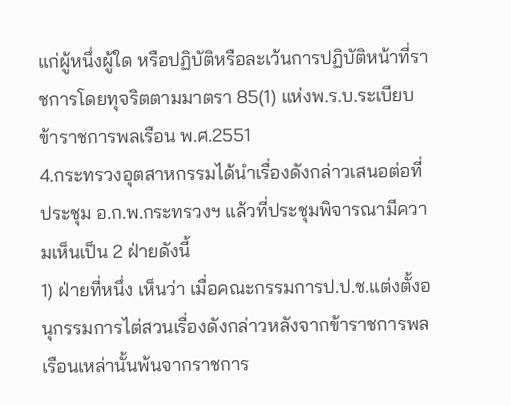แก่ผู้หนึ่งผู้ใด หรือปฏิบัติหรือละเว้นการปฏิบัติหน้าที่ราชการโดยทุจริตตามมาตรา 85(1) แห่งพ.ร.บ.ระเบียบข้าราชการพลเรือน พ.ศ.2551
4.กระทรวงอุตสาหกรรมได้นำเรื่องดังกล่าวเสนอต่อที่ประชุม อ.ก.พ.กระทรวงฯ แล้วที่ประชุมพิจารณามีความเห็นเป็น 2 ฝ่ายดังนี้
1) ฝ่ายที่หนึ่ง เห็นว่า เมื่อคณะกรรมการป.ป.ช.แต่งตั้งอนุกรรมการไต่สวนเรื่องดังกล่าวหลังจากข้าราชการพลเรือนเหล่านั้นพ้นจากราชการ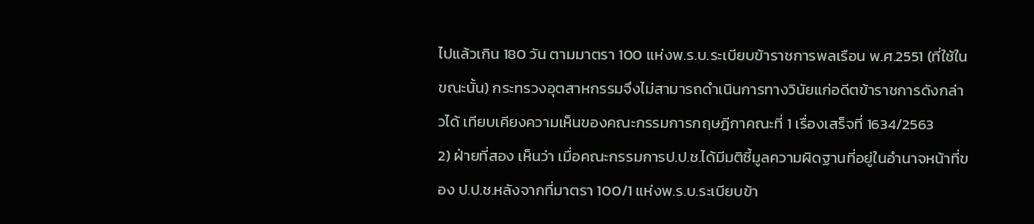ไปแล้วเกิน 180 วัน ตามมาตรา 100 แห่งพ.ร.บ.ระเบียบข้าราชการพลเรือน พ.ศ.2551 (ที่ใช้ในขณะนั้น) กระทรวงอุตสาหกรรมจึงไม่สามารถดำเนินการทางวินัยแก่อดีตข้าราชการดังกล่าวได้ เทียบเคียงความเห็นของคณะกรรมการกฤษฎีกาคณะที่ 1 เรื่องเสร็จที่ 1634/2563
2) ฝ่ายที่สอง เห็นว่า เมื่อคณะกรรมการป.ป.ช.ได้มีมติชี้มูลความผิดฐานที่อยู่ในอำนาจหน้าที่ของ ป.ป.ช.หลังจากที่มาตรา 100/1 แห่งพ.ร.บ.ระเบียบข้า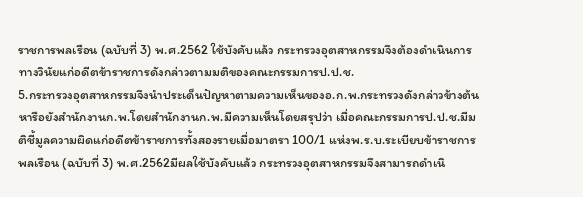ราชการพลเรือน (ฉบับที่ 3) พ.ศ.2562 ใช้บังคับแล้ว กระทรวงอุตสาหกรรมจึงต้องดำเนินการทางวินัยแก่อดีตข้าราชการดังกล่าวตามมติของคณะกรรมการป.ป.ช.
5.กระทรวงอุตสาหกรรมจึงนำประเด็นปัญหาตามความเห็นของอ.ก.พ.กระทรวงดังกล่าวข้างต้นหารือยังสำนักงานก.พ.โดยสำนักงานก.พ.มีความเห็นโดยสรุปว่า เมื่อคณะกรรมการป.ป.ช.มีมติชี้มูลความผิดแก่อดีตข้าราชการทั้งสองรายเมื่อมาตรา 100/1 แห่งพ.ร.บ.ระเบียบข้าราชการพลเรือน (ฉบับที่ 3) พ.ศ.2562มีผลใช้บังคับแล้ว กระทรวงอุตสาหกรรมจึงสามารถดำเนิ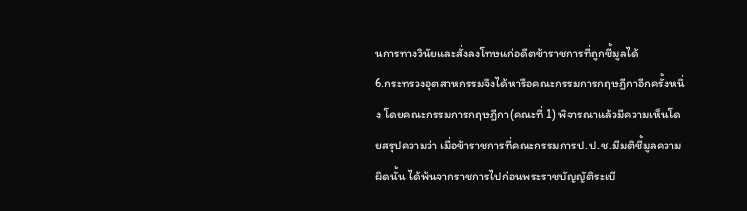นการทางวินัยและสั่งลงโทษแก่อดีตข้าราชการที่ถูกชี้มูลได้
6.กระทรวงอุตสาหกรรมจึงได้หารือคณะกรรมการกฤษฎีกาอีกครั้งหนึ่ง โดยคณะกรรมการกฤษฎีกา(คณะที่ 1) พิจารณาแล้วมีความเห็นโดยสรุปความว่า เมื่อข้าราชการที่คณะกรรมการป.ป.ช.มีมติชี้มูลความผิดนั้น ได้พ้นจากราชการไปก่อนพระราชบัญญัติระเบี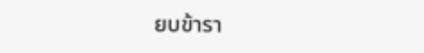ยบข้ารา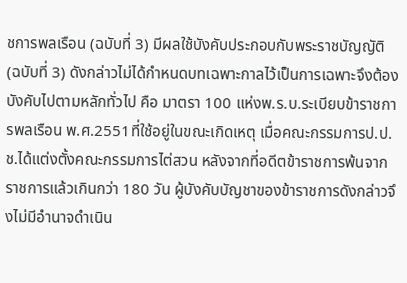ชการพลเรือน (ฉบับที่ 3) มีผลใช้บังคับประกอบกับพระราชบัญญัติ (ฉบับที่ 3) ดังกล่าวไม่ได้กำหนดบทเฉพาะกาลไว้เป็นการเฉพาะจึงต้องบังคับไปตามหลักทั่วไป คือ มาตรา 100 แห่งพ.ร.บ.ระเบียบข้าราชการพลเรือน พ.ศ.2551ที่ใช้อยู่ในขณะเกิดเหตุ เมื่อคณะกรรมการป.ป.ช.ได้แต่งตั้งคณะกรรมการไต่สวน หลังจากที่อดีตข้าราชการพ้นจากราชการแล้วเกินกว่า 180 วัน ผู้บังคับบัญชาของข้าราชการดังกล่าวจึงไม่มีอำนาจดำเนิน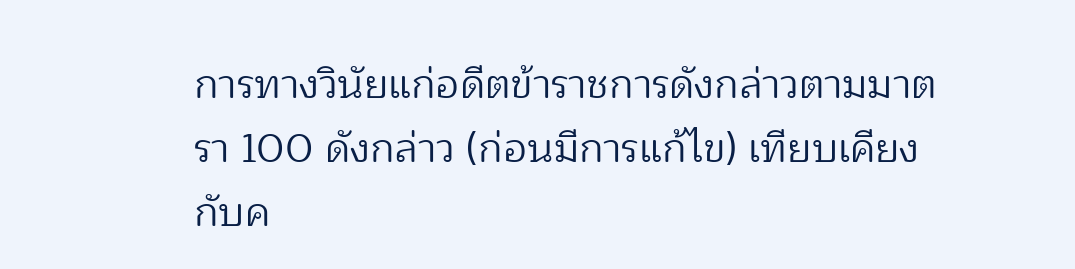การทางวินัยแก่อดีตข้าราชการดังกล่าวตามมาตรา 100 ดังกล่าว (ก่อนมีการแก้ไข) เทียบเคียงกับค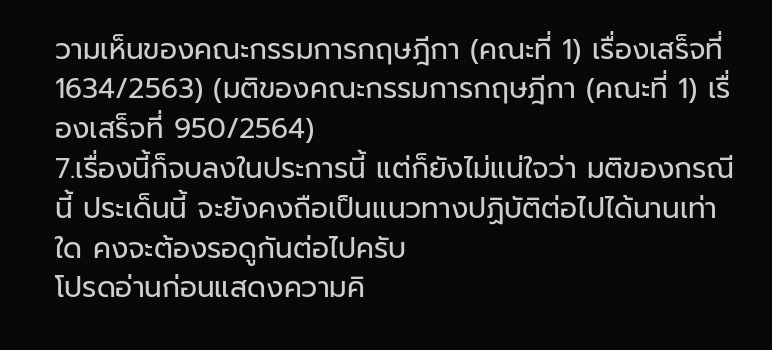วามเห็นของคณะกรรมการกฤษฎีกา (คณะที่ 1) เรื่องเสร็จที่ 1634/2563) (มติของคณะกรรมการกฤษฎีกา (คณะที่ 1) เรื่องเสร็จที่ 950/2564)
7.เรื่องนี้ก็จบลงในประการนี้ แต่ก็ยังไม่แน่ใจว่า มติของกรณีนี้ ประเด็นนี้ จะยังคงถือเป็นแนวทางปฏิบัติต่อไปได้นานเท่าใด คงจะต้องรอดูกันต่อไปครับ
โปรดอ่านก่อนแสดงความคิ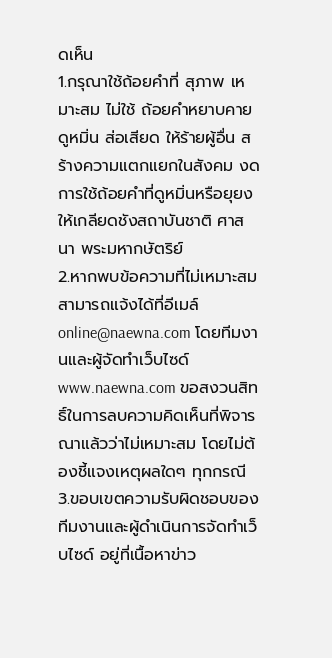ดเห็น
1.กรุณาใช้ถ้อยคำที่ สุภาพ เหมาะสม ไม่ใช้ ถ้อยคำหยาบคาย ดูหมิ่น ส่อเสียด ให้ร้ายผู้อื่น สร้างความแตกแยกในสังคม งดการใช้ถ้อยคำที่ดูหมิ่นหรือยุยงให้เกลียดชังสถาบันชาติ ศาสนา พระมหากษัตริย์
2.หากพบข้อความที่ไม่เหมาะสม สามารถแจ้งได้ที่อีเมล์ online@naewna.com โดยทีมงานและผู้จัดทำเว็บไซด์ www.naewna.com ขอสงวนสิทธิ์ในการลบความคิดเห็นที่พิจารณาแล้วว่าไม่เหมาะสม โดยไม่ต้องชี้แจงเหตุผลใดๆ ทุกกรณี
3.ขอบเขตความรับผิดชอบของทีมงานและผู้ดำเนินการจัดทำเว็บไซด์ อยู่ที่เนื้อหาข่าว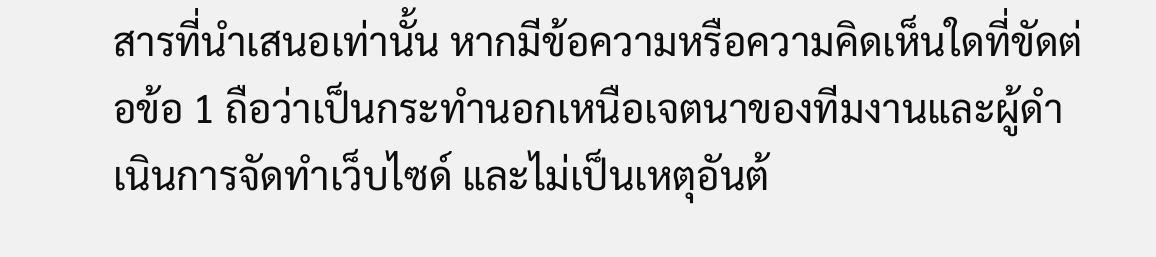สารที่นำเสนอเท่านั้น หากมีข้อความหรือความคิดเห็นใดที่ขัดต่อข้อ 1 ถือว่าเป็นกระทำนอกเหนือเจตนาของทีมงานและผู้ดำเนินการจัดทำเว็บไซด์ และไม่เป็นเหตุอันต้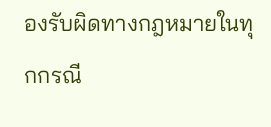องรับผิดทางกฎหมายในทุกกรณี